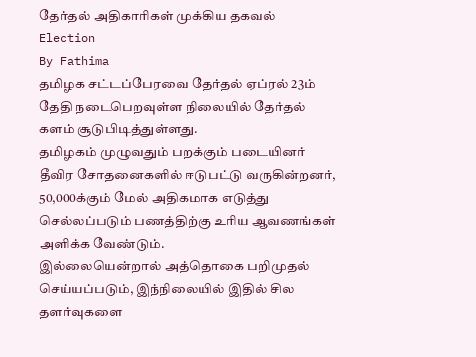தேர்தல் அதிகாரிகள் முக்கிய தகவல்
Election
By Fathima
தமிழக சட்டப்பேரவை தேர்தல் ஏப்ரல் 23ம் தேதி நடைபெறவுள்ள நிலையில் தேர்தல் களம் சூடுபிடித்துள்ளது.
தமிழகம் முழுவதும் பறக்கும் படையினர் தீவிர சோதனைகளில் ஈடுபட்டு வருகின்றனர், 50,000க்கும் மேல் அதிகமாக எடுத்து செல்லப்படும் பணத்திற்கு உரிய ஆவணங்கள் அளிக்க வேண்டும்.
இல்லையென்றால் அத்தொகை பறிமுதல் செய்யப்படும், இந்நிலையில் இதில் சில தளர்வுகளை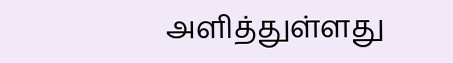அளித்துள்ளது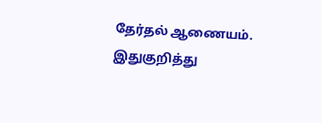தேர்தல் ஆணையம்.
இதுகுறித்து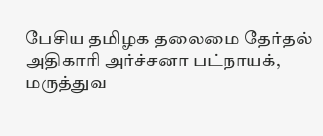பேசிய தமிழக தலைமை தேர்தல் அதிகாரி அர்ச்சனா பட்நாயக், மருத்துவ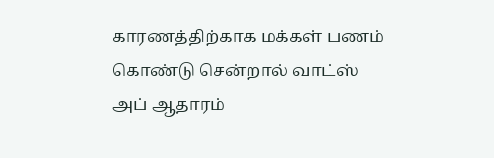காரணத்திற்காக மக்கள் பணம் கொண்டு சென்றால் வாட்ஸ் அப் ஆதாரம்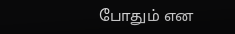போதும் என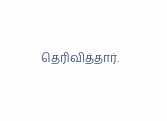தெரிவித்தார்.